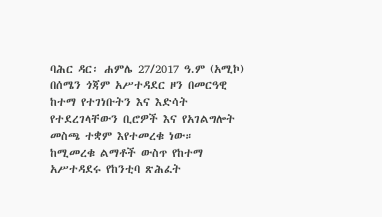ባሕር ዳር፡ ሐምሌ 27/2017 ዓ.ም (አሚኮ) በሰሜን ጎጃም አሥተዳደር ዞን በመርዓዊ ከተማ የተገነቡትን እና እድሳት የተደረገላቸውን ቢሮዎች እና የአገልግሎት መስጫ ተቋም እየተመረቁ ነው።
ከሚመረቁ ልማቶች ውስጥ የከተማ አሥተዳደሩ የከንቲባ ጽሕፈት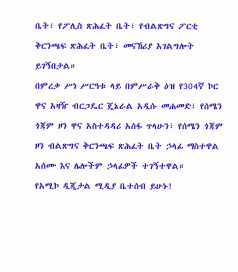ቤት፣ የፖሊስ ጽሕፈት ቤት፣ የብልጽግና ፖርቲ ቅርንጫፍ ጽሕፈት ቤት፣ መናኸሪያ አገልግሎት ይገኝበታል።
በምረቃ ሥነ ሥርዓቱ ላይ በምሥራቅ ዕዝ የ304ኛ ኮር ዋና አዛዥ ብርጋዴር ጄኔራል አዲሱ መሐመድ፣ የሰሜን ጎጃም ዞን ዋና አስተዳዳሪ አሰፋ ጥላሁን፣ የሰሜን ጎጃም ዞን ብልጽግና ቅርንጫፍ ጽሕፈት ቤት ኃላፊ ማስተዋል አሰሙ እና ሌሎችም ኃላፊዎች ተገኝተዋል።
የአሚኮ ዲጂታል ሚዲያ ቤተሰብ ይሁኑ!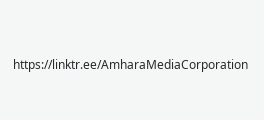https://linktr.ee/AmharaMediaCorporation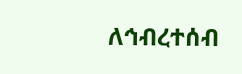ለኅብረተሰብ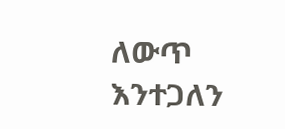ለውጥ እንተጋለን